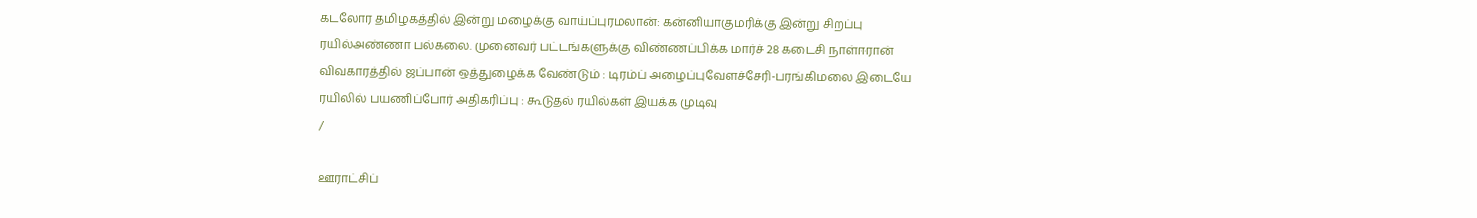கடலோர தமிழகத்தில் இன்று மழைக்கு வாய்ப்புரமலான்: கன்னியாகுமரிக்கு இன்று சிறப்பு ரயில்அண்ணா பல்கலை. முனைவர் பட்டங்களுக்கு விண்ணப்பிக்க மார்ச் 28 கடைசி நாள்ஈரான் விவகாரத்தில் ஜப்பான் ஒத்துழைக்க வேண்டும் : டிரம்ப் அழைப்புவேளச்சேரி-பரங்கிமலை இடையே ரயிலில் பயணிப்போர் அதிகரிப்பு : கூடுதல் ரயில்கள் இயக்க முடிவு
/

ஊராட்சிப்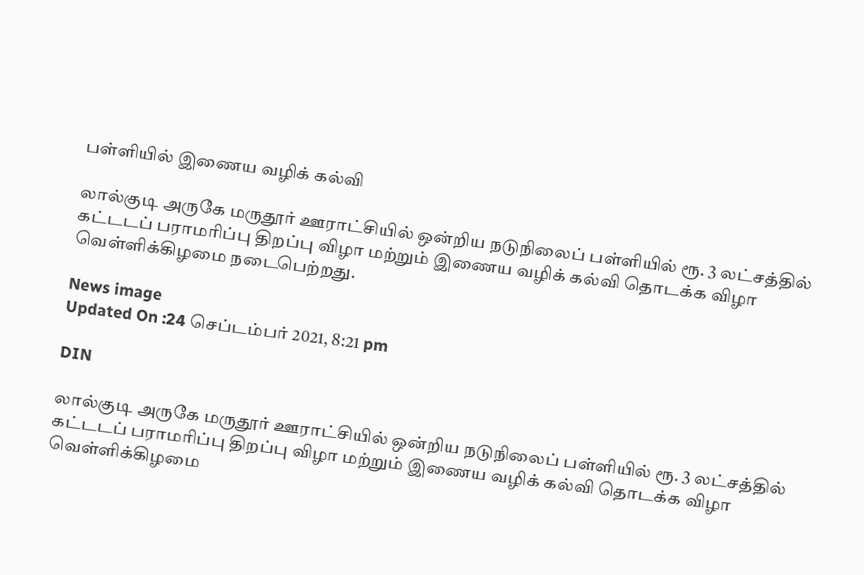பள்ளியில் இணைய வழிக் கல்வி

லால்குடி அருகே மருதூர் ஊராட்சியில் ஒன்றிய நடுநிலைப் பள்ளியில் ரூ. 3 லட்சத்தில் கட்டடப் பராமரிப்பு திறப்பு விழா மற்றும் இணைய வழிக் கல்வி தொடக்க விழா வெள்ளிக்கிழமை நடைபெற்றது.

News image
Updated On :24 செப்டம்பர் 2021, 8:21 pm

DIN

லால்குடி அருகே மருதூர் ஊராட்சியில் ஒன்றிய நடுநிலைப் பள்ளியில் ரூ. 3 லட்சத்தில் கட்டடப் பராமரிப்பு திறப்பு விழா மற்றும் இணைய வழிக் கல்வி தொடக்க விழா வெள்ளிக்கிழமை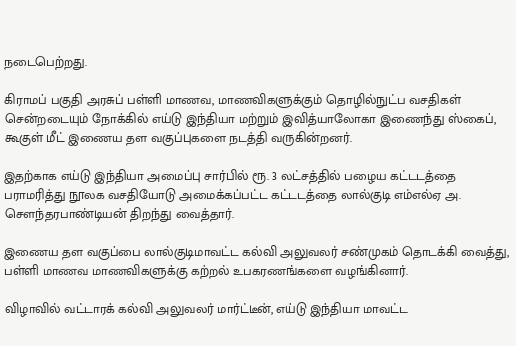நடைபெற்றது.

கிராமப் பகுதி அரசுப் பள்ளி மாணவ, மாணவிகளுக்கும் தொழில்நுட்ப வசதிகள் சென்றடையும் நோக்கில் எய்டு இந்தியா மற்றும் இவித்யாலோகா இணைந்து ஸ்கைப், கூகுள் மீட் இணைய தள வகுப்புகளை நடத்தி வருகின்றனர்.

இதற்காக எய்டு இந்தியா அமைப்பு சார்பில் ரூ. 3 லட்சத்தில் பழைய கட்டடத்தை பராமரித்து நூலக வசதியோடு அமைக்கப்பட்ட கட்டடத்தை லால்குடி எம்எல்ஏ அ. செளந்தரபாண்டியன் திறந்து வைத்தார்.

இணைய தள வகுப்பை லால்குடிமாவட்ட கல்வி அலுவலர் சண்முகம் தொடக்கி வைத்து, பள்ளி மாணவ மாணவிகளுக்கு கற்றல் உபகரணங்களை வழங்கினார்.

விழாவில் வட்டாரக் கல்வி அலுவலர் மார்ட்டீன், எய்டு இந்தியா மாவட்ட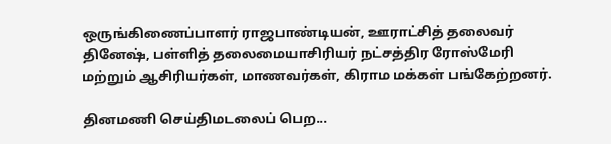ஒருங்கிணைப்பாளர் ராஜபாண்டியன், ஊராட்சித் தலைவர் தினேஷ், பள்ளித் தலைமையாசிரியர் நட்சத்திர ரோஸ்மேரி மற்றும் ஆசிரியர்கள், மாணவர்கள், கிராம மக்கள் பங்கேற்றனர்.

தினமணி செய்திமடலைப் பெற...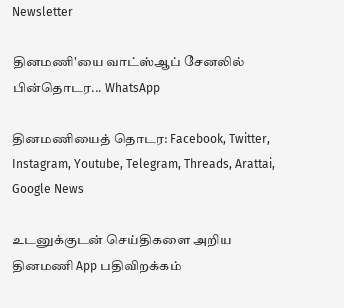Newsletter

தினமணி'யை வாட்ஸ்ஆப் சேனலில் பின்தொடர... WhatsApp

தினமணியைத் தொடர: Facebook, Twitter, Instagram, Youtube, Telegram, Threads, Arattai, Google News

உடனுக்குடன் செய்திகளை அறிய தினமணி App பதிவிறக்கம்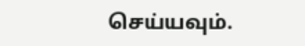செய்யவும்.